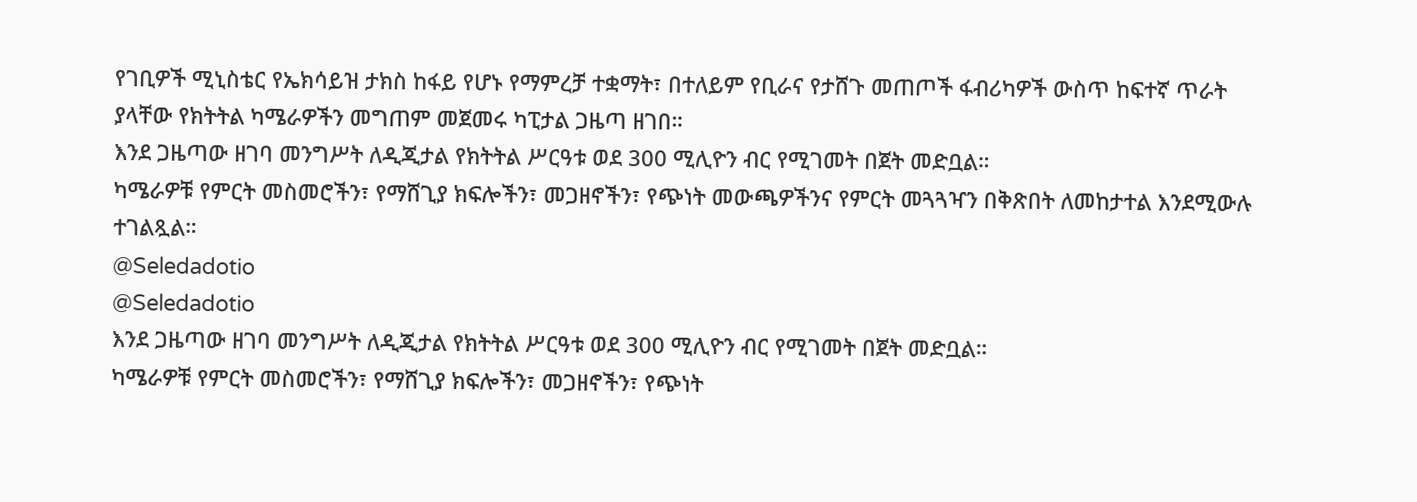የገቢዎች ሚኒስቴር የኤክሳይዝ ታክስ ከፋይ የሆኑ የማምረቻ ተቋማት፣ በተለይም የቢራና የታሸጉ መጠጦች ፋብሪካዎች ውስጥ ከፍተኛ ጥራት ያላቸው የክትትል ካሜራዎችን መግጠም መጀመሩ ካፒታል ጋዜጣ ዘገበ።
እንደ ጋዜጣው ዘገባ መንግሥት ለዲጂታል የክትትል ሥርዓቱ ወደ 300 ሚሊዮን ብር የሚገመት በጀት መድቧል።
ካሜራዎቹ የምርት መስመሮችን፣ የማሸጊያ ክፍሎችን፣ መጋዘኖችን፣ የጭነት መውጫዎችንና የምርት መጓጓዣን በቅጽበት ለመከታተል እንደሚውሉ ተገልጿል።
@Seledadotio
@Seledadotio
እንደ ጋዜጣው ዘገባ መንግሥት ለዲጂታል የክትትል ሥርዓቱ ወደ 300 ሚሊዮን ብር የሚገመት በጀት መድቧል።
ካሜራዎቹ የምርት መስመሮችን፣ የማሸጊያ ክፍሎችን፣ መጋዘኖችን፣ የጭነት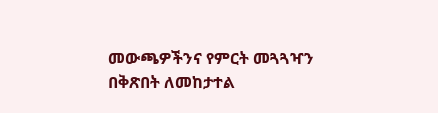መውጫዎችንና የምርት መጓጓዣን በቅጽበት ለመከታተል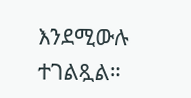እንደሚውሉ ተገልጿል።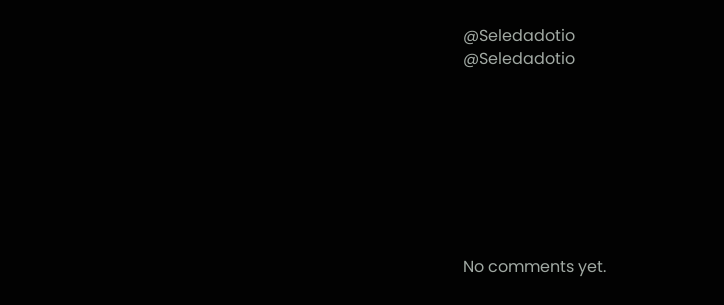@Seledadotio
@Seledadotio








No comments yet.